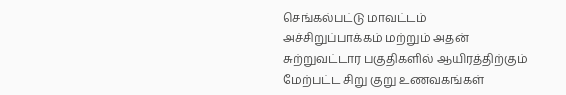செங்கல்பட்டு மாவட்டம் அச்சிறுப்பாக்கம் மற்றும் அதன் சுற்றுவட்டார பகுதிகளில் ஆயிரத்திற்கும் மேற்பட்ட சிறு குறு உணவகங்கள்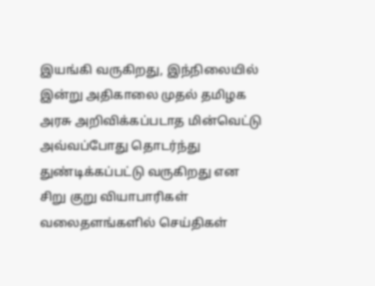இயங்கி வருகிறது, இந்நிலையில் இன்று அதிகாலை முதல் தமிழக அரசு அறிவிக்கப்படாத மின்வெட்டு அவ்வப்போது தொடர்ந்து துண்டிக்கப்பட்டு வருகிறது என சிறு குறு வியாபாரிகள் வலைதளங்களில் செய்திகள்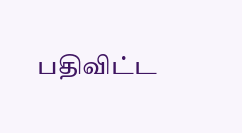பதிவிட்ட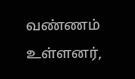வண்ணம் உள்ளனர்,